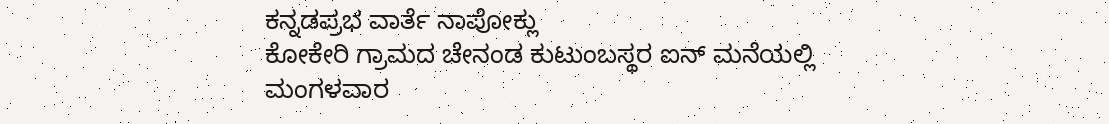ಕನ್ನಡಪ್ರಭ ವಾರ್ತೆ ನಾಪೋಕ್ಲು
ಕೋಕೇರಿ ಗ್ರಾಮದ ಚೇನಂಡ ಕುಟುಂಬಸ್ಥರ ಐನ್ ಮನೆಯಲ್ಲಿ ಮಂಗಳವಾರ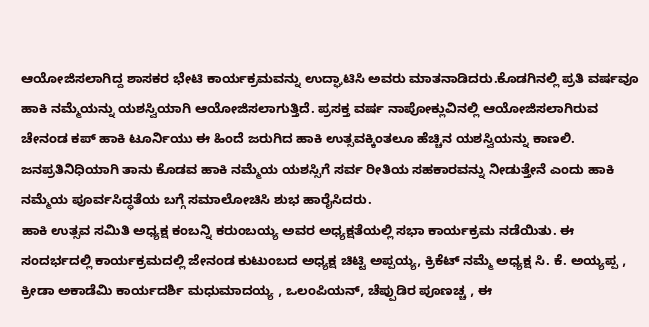ಆಯೋಜಿಸಲಾಗಿದ್ದ ಶಾಸಕರ ಭೇಟಿ ಕಾರ್ಯಕ್ರಮವನ್ನು ಉದ್ಘಾಟಿಸಿ ಅವರು ಮಾತನಾಡಿದರು.ಕೊಡಗಿನಲ್ಲಿ ಪ್ರತಿ ವರ್ಷವೂ ಹಾಕಿ ನಮ್ಮೆಯನ್ನು ಯಶಸ್ವಿಯಾಗಿ ಆಯೋಜಿಸಲಾಗುತ್ತಿದೆ. ಪ್ರಸಕ್ತ ವರ್ಷ ನಾಪೋಕ್ಲುವಿನಲ್ಲಿ ಆಯೋಜಿಸಲಾಗಿರುವ ಚೇನಂಡ ಕಪ್ ಹಾಕಿ ಟೂರ್ನಿಯು ಈ ಹಿಂದೆ ಜರುಗಿದ ಹಾಕಿ ಉತ್ಸವಕ್ಕಿಂತಲೂ ಹೆಚ್ಚಿನ ಯಶಸ್ವಿಯನ್ನು ಕಾಣಲಿ. ಜನಪ್ರತಿನಿಧಿಯಾಗಿ ತಾನು ಕೊಡವ ಹಾಕಿ ನಮ್ಮೆಯ ಯಶಸ್ಸಿಗೆ ಸರ್ವ ರೀತಿಯ ಸಹಕಾರವನ್ನು ನೀಡುತ್ತೇನೆ ಎಂದು ಹಾಕಿ ನಮ್ಮೆಯ ಪೂರ್ವಸಿದ್ಧತೆಯ ಬಗ್ಗೆ ಸಮಾಲೋಚಿಸಿ ಶುಭ ಹಾರೈಸಿದರು.
ಹಾಕಿ ಉತ್ಸವ ಸಮಿತಿ ಅಧ್ಯಕ್ಷ ಕಂಬನ್ನಿ ಕರುಂಬಯ್ಯ ಅವರ ಅಧ್ಯಕ್ಷತೆಯಲ್ಲಿ ಸಭಾ ಕಾರ್ಯಕ್ರಮ ನಡೆಯಿತು. ಈ ಸಂದರ್ಭದಲ್ಲಿ ಕಾರ್ಯಕ್ರಮದಲ್ಲಿ ಜೇನಂಡ ಕುಟುಂಬದ ಅಧ್ಯಕ್ಷ ಚಿಟ್ಟಿ ಅಪ್ಪಯ್ಯ, ಕ್ರಿಕೆಟ್ ನಮ್ಮೆ ಅಧ್ಯಕ್ಷ ಸಿ. ಕೆ. ಅಯ್ಯಪ್ಪ , ಕ್ರೀಡಾ ಅಕಾಡೆಮಿ ಕಾರ್ಯದರ್ಶಿ ಮಧುಮಾದಯ್ಯ , ಒಲಂಪಿಯನ್, ಚೆಪ್ಪುಡಿರ ಪೂಣಚ್ಚ , ಈ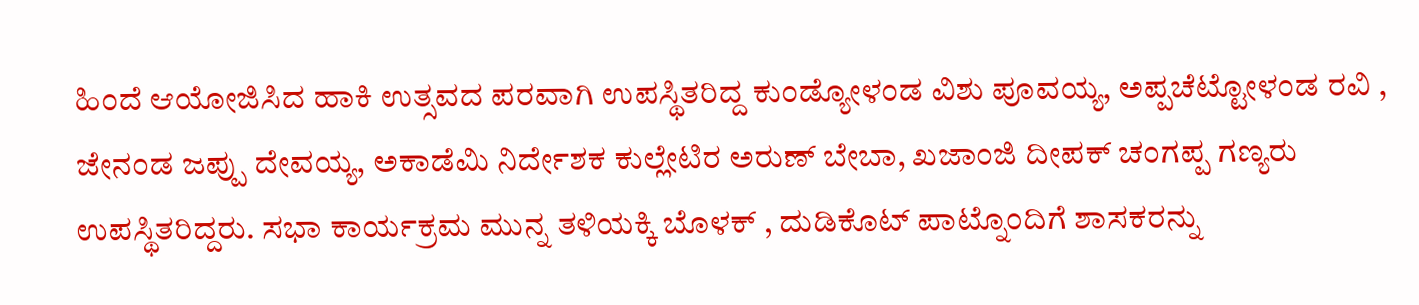ಹಿಂದೆ ಆಯೋಜಿಸಿದ ಹಾಕಿ ಉತ್ಸವದ ಪರವಾಗಿ ಉಪಸ್ಥಿತರಿದ್ದ ಕುಂಡ್ಯೋಳಂಡ ವಿಶು ಪೂವಯ್ಯ, ಅಪ್ಪಚೆಟ್ಟೋಳಂಡ ರವಿ , ಜೇನಂಡ ಜಪ್ಪು ದೇವಯ್ಯ, ಅಕಾಡೆಮಿ ನಿರ್ದೇಶಕ ಕುಲ್ಲೇಟಿರ ಅರುಣ್ ಬೇಬಾ, ಖಜಾಂಜಿ ದೀಪಕ್ ಚಂಗಪ್ಪ ಗಣ್ಯರು ಉಪಸ್ಥಿತರಿದ್ದರು. ಸಭಾ ಕಾರ್ಯಕ್ರಮ ಮುನ್ನ ತಳಿಯಕ್ಕಿ ಬೊಳಕ್ , ದುಡಿಕೊಟ್ ಪಾಟ್ನೊಂದಿಗೆ ಶಾಸಕರನ್ನು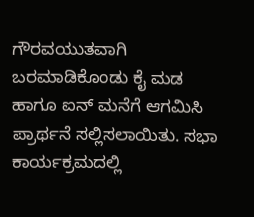ಗೌರವಯುತವಾಗಿ ಬರಮಾಡಿಕೊಂಡು ಕೈ ಮಡ ಹಾಗೂ ಐನ್ ಮನೆಗೆ ಆಗಮಿಸಿ ಪ್ರಾರ್ಥನೆ ಸಲ್ಲಿಸಲಾಯಿತು. ಸಭಾ ಕಾರ್ಯಕ್ರಮದಲ್ಲಿ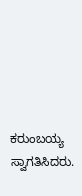ಕರುಂಬಯ್ಯ ಸ್ವಾಗತಿಸಿದರು.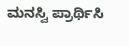ಮನಸ್ವಿ ಪ್ರಾರ್ಥಿಸಿ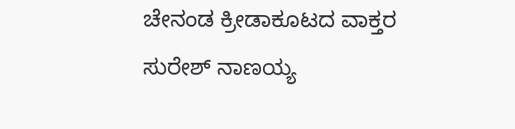ಚೇನಂಡ ಕ್ರೀಡಾಕೂಟದ ವಾಕ್ತರ ಸುರೇಶ್ ನಾಣಯ್ಯ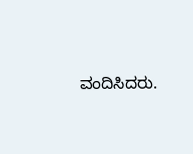ವಂದಿಸಿದರು.